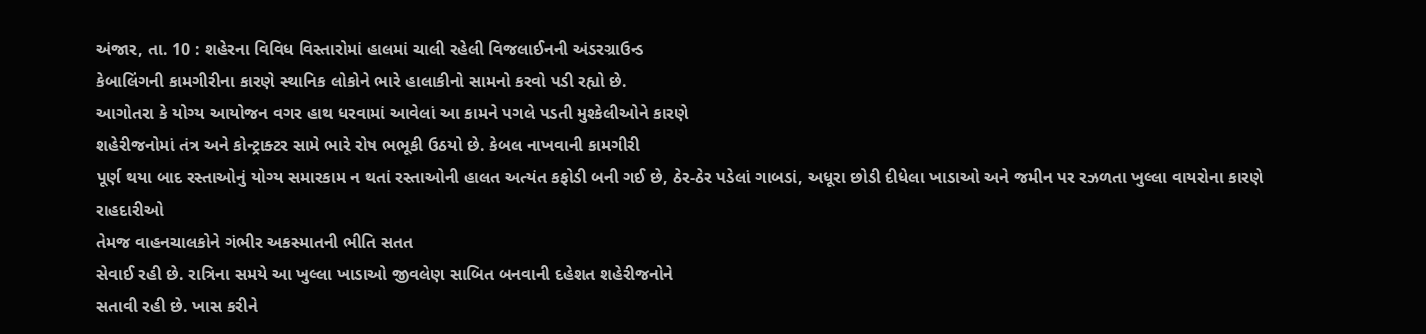અંજાર, તા. 10 : શહેરના વિવિધ વિસ્તારોમાં હાલમાં ચાલી રહેલી વિજલાઈનની અંડરગ્રાઉન્ડ
કેબાલિંગની કામગીરીના કારણે સ્થાનિક લોકોને ભારે હાલાકીનો સામનો કરવો પડી રહ્યો છે.
આગોતરા કે યોગ્ય આયોજન વગર હાથ ધરવામાં આવેલાં આ કામને પગલે પડતી મુશ્કેલીઓને કારણે
શહેરીજનોમાં તંત્ર અને કોન્ટ્રાક્ટર સામે ભારે રોષ ભભૂકી ઉઠયો છે. કેબલ નાખવાની કામગીરી
પૂર્ણ થયા બાદ રસ્તાઓનું યોગ્ય સમારકામ ન થતાં રસ્તાઓની હાલત અત્યંત કફોડી બની ગઈ છે, ઠેર-ઠેર પડેલાં ગાબડાં, અધૂરા છોડી દીધેલા ખાડાઓ અને જમીન પર રઝળતા ખુલ્લા વાયરોના કારણે રાહદારીઓ
તેમજ વાહનચાલકોને ગંભીર અકસ્માતની ભીતિ સતત
સેવાઈ રહી છે. રાત્રિના સમયે આ ખુલ્લા ખાડાઓ જીવલેણ સાબિત બનવાની દહેશત શહેરીજનોને
સતાવી રહી છે. ખાસ કરીને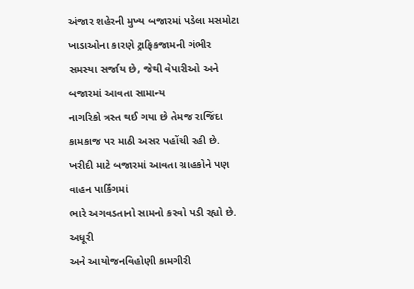અંજાર શહેરની મુખ્ય બજારમાં પડેલા મસમોટા ખાડાઓના કારણે ટ્રાફિકજામની ગંભીર સમસ્યા સર્જાય છે, જેથી વેપારીઓ અને બજારમાં આવતા સામાન્ય
નાગરિકો ત્રસ્ત થઈ ગયા છે તેમજ રાજિંદા કામકાજ પર માઠી અસર પહોંચી રહી છે. ખરીદી માટે બજારમાં આવતા ગ્રાહકોને પણ વાહન પાર્કિંગમાં
ભારે અગવડતાનો સામનો કરવો પડી રહ્યો છે. અધૂરી
અને આયોજનવિહોણી કામગીરી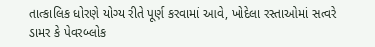તાત્કાલિક ધોરણે યોગ્ય રીતે પૂર્ણ કરવામાં આવે, ખોદેલા રસ્તાઓમાં સત્વરે ડામર કે પેવરબ્લોક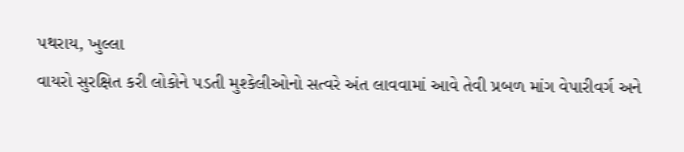પથરાય, ખુલ્લા
વાયરો સુરક્ષિત કરી લોકોને પડતી મુશ્કેલીઓનો સત્વરે અંત લાવવામાં આવે તેવી પ્રબળ માંગ વેપારીવર્ગ અને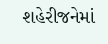શહેરીજનેમાં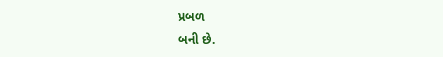પ્રબળ
બની છે.